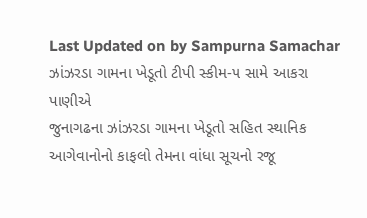Last Updated on by Sampurna Samachar
ઝાંઝરડા ગામના ખેડૂતો ટીપી સ્કીમ-૫ સામે આકરા પાણીએ
જુનાગઢના ઝાંઝરડા ગામના ખેડૂતો સહિત સ્થાનિક આગેવાનોનો કાફલો તેમના વાંધા સૂચનો રજૂ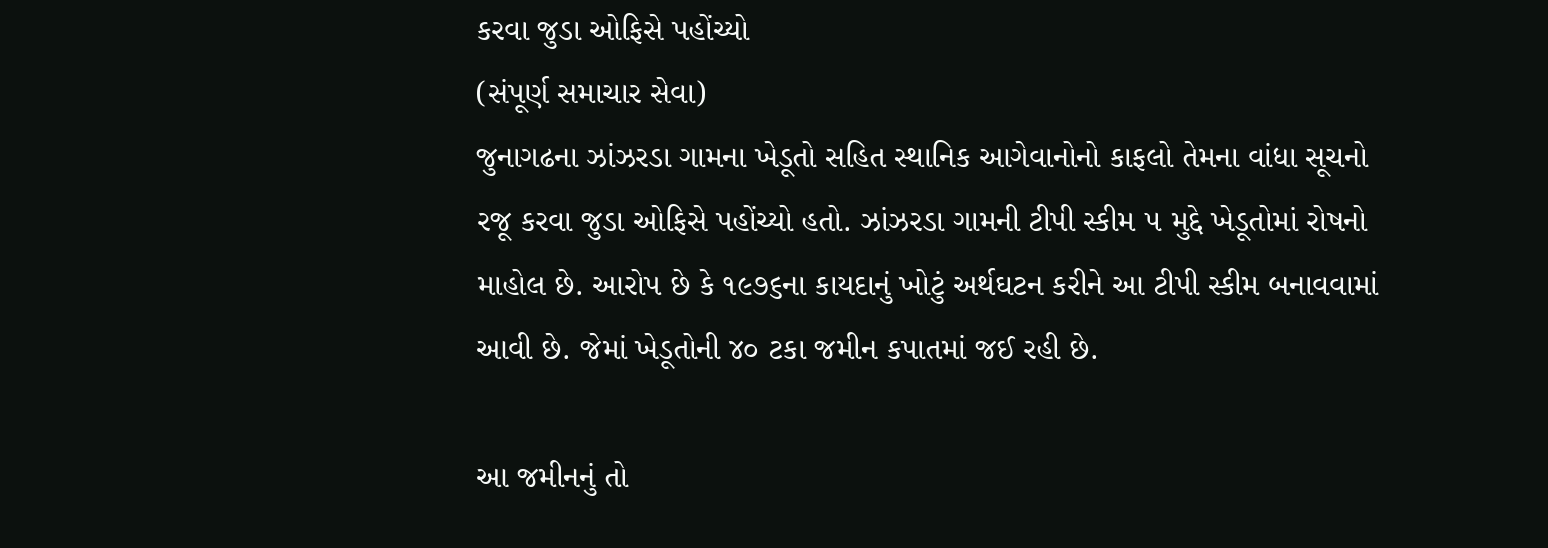કરવા જુડા ઓફિસે પહોંચ્યો
(સંપૂર્ણ સમાચાર સેવા)
જુનાગઢના ઝાંઝરડા ગામના ખેડૂતો સહિત સ્થાનિક આગેવાનોનો કાફલો તેમના વાંધા સૂચનો રજૂ કરવા જુડા ઓફિસે પહોંચ્યો હતો. ઝાંઝરડા ગામની ટીપી સ્કીમ ૫ મુદ્દે ખેડૂતોમાં રોષનો માહોલ છે. આરોપ છે કે ૧૯૭૬ના કાયદાનું ખોટું અર્થઘટન કરીને આ ટીપી સ્કીમ બનાવવામાં આવી છે. જેમાં ખેડૂતોની ૪૦ ટકા જમીન કપાતમાં જઈ રહી છે.

આ જમીનનું તો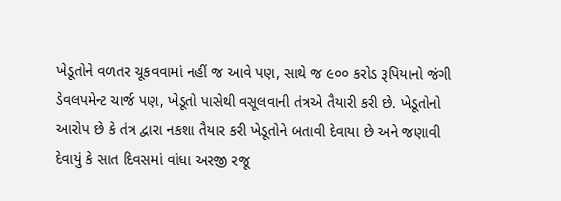ખેડૂતોને વળતર ચૂકવવામાં નહીં જ આવે પણ, સાથે જ ૯૦૦ કરોડ રૂપિયાનો જંગી ડેવલપમેન્ટ ચાર્જ પણ, ખેડૂતો પાસેથી વસૂલવાની તંત્રએ તૈયારી કરી છે. ખેડૂતોનો આરોપ છે કે તંત્ર દ્વારા નકશા તૈયાર કરી ખેડૂતોને બતાવી દેવાયા છે અને જણાવી દેવાયું કે સાત દિવસમાં વાંધા અરજી રજૂ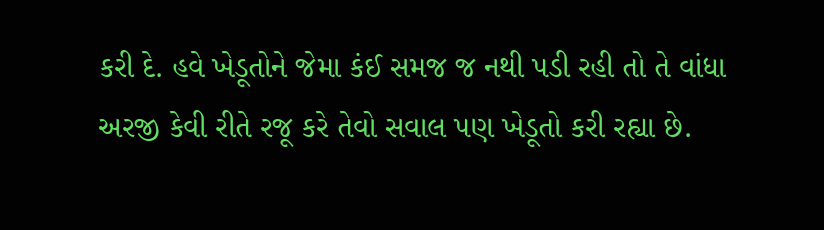કરી દે. હવે ખેડૂતોને જેમા કંઈ સમજ જ નથી પડી રહી તો તે વાંધા અરજી કેવી રીતે રજૂ કરે તેવો સવાલ પણ ખેડૂતો કરી રહ્યા છે.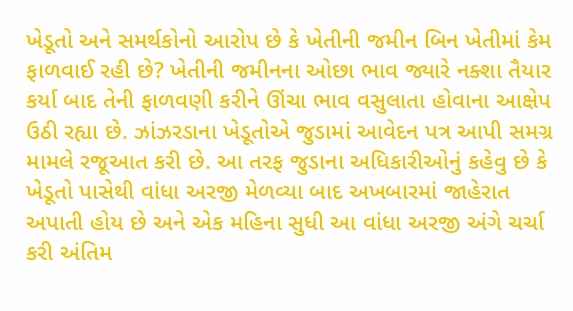ખેડૂતો અને સમર્થકોનો આરોપ છે કે ખેતીની જમીન બિન ખેતીમાં કેમ ફાળવાઈ રહી છે? ખેતીની જમીનના ઓછા ભાવ જ્યારે નક્શા તૈયાર કર્યા બાદ તેની ફાળવણી કરીને ઊંચા ભાવ વસુલાતા હોવાના આક્ષેપ ઉઠી રહ્યા છે. ઝાંઝરડાના ખેડૂતોએ જુડામાં આવેદન પત્ર આપી સમગ્ર મામલે રજૂઆત કરી છે. આ તરફ જુડાના અધિકારીઓનું કહેવુ છે કે ખેડૂતો પાસેથી વાંધા અરજી મેળવ્યા બાદ અખબારમાં જાહેરાત અપાતી હોય છે અને એક મહિના સુધી આ વાંધા અરજી અંગે ચર્ચા કરી અંતિમ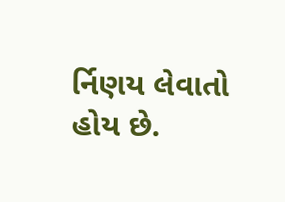ર્નિણય લેવાતો હોય છે.